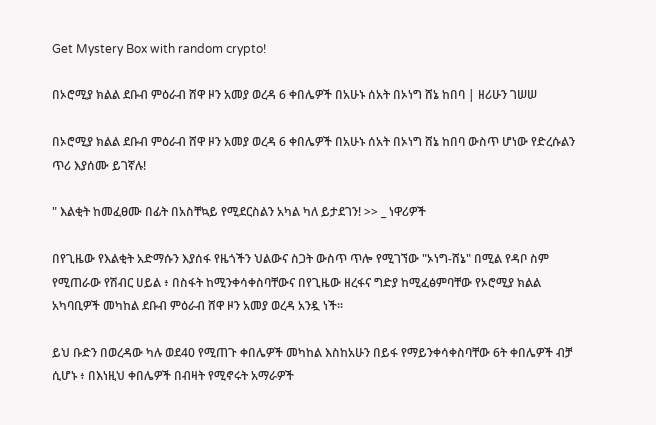Get Mystery Box with random crypto!

በኦሮሚያ ክልል ደቡብ ምዕራብ ሸዋ ዞን አመያ ወረዳ 6 ቀበሌዎች በአሁኑ ሰአት በኦነግ ሸኔ ከበባ | ዘሪሁን ገሠሠ

በኦሮሚያ ክልል ደቡብ ምዕራብ ሸዋ ዞን አመያ ወረዳ 6 ቀበሌዎች በአሁኑ ሰአት በኦነግ ሸኔ ከበባ ውስጥ ሆነው የድረሱልን ጥሪ እያሰሙ ይገኛሉ!

" እልቂት ከመፈፀሙ በፊት በአስቸኳይ የሚደርስልን አካል ካለ ይታደገን! >> _ ነዋሪዎች

በየጊዜው የእልቂት አድማሱን እያሰፋ የዜጎችን ህልውና ስጋት ውስጥ ጥሎ የሚገኘው "ኦነግ-ሸኔ" በሚል የዳቦ ስም የሚጠራው የሽብር ሀይል ፥ በስፋት ከሚንቀሳቀስባቸውና በየጊዜው ዘረፋና ግድያ ከሚፈፅምባቸው የኦሮሚያ ክልል አካባቢዎች መካከል ደቡብ ምዕራብ ሸዋ ዞን አመያ ወረዳ አንዷ ነች፡፡

ይህ ቡድን በወረዳው ካሉ ወደ40 የሚጠጉ ቀበሌዎች መካከል እስከአሁን በይፋ የማይንቀሳቀስባቸው 6ት ቀበሌዎች ብቻ ሲሆኑ ፥ በእነዚህ ቀበሌዎች በብዛት የሚኖሩት አማራዎች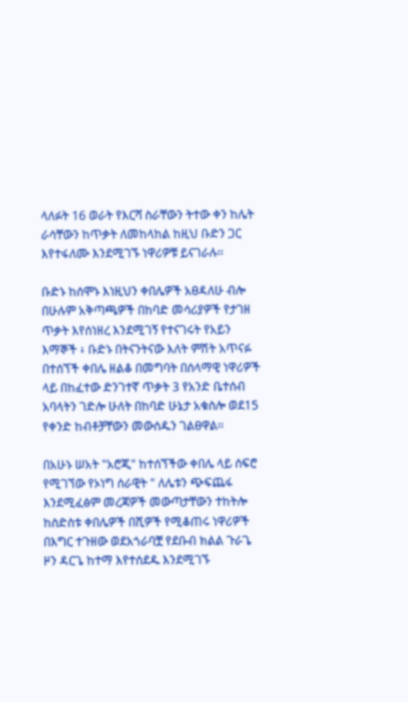ላለፉት 16 ወራት የእርሻ ስራቸውን ትተው ቀን ከሌት ራሳቸውን ከጥቃት ለመከላከል ከዚህ ቡድን ጋር እየተፋለሙ እንደሚገኙ ነዋሪዎቹ ይናገራሉ፡፡

ቡድኑ ከሰሞኑ እነዚህን ቀበሌዎች አፀዳለሁ ብሎ በሁሉም አቅጣጫዎች በከባድ መሳሪያዎች የታገዘ ጥቃት እየሰነዘረ እንደሚገኝ የተናገሩት የአይን እማኞች ፥ ቡድኑ በትናንትናው እለት ምሽት አጥናፉ በተሰኘች ቀበሌ ዘልቆ በመግባት በሰላማዊ ነዋሪዎች ላይ በከፈተው ድንገተኛ ጥቃት 3 የአንድ ቤተሰብ አባላትን ገድሎ ሁለት በከባድ ሁኔታ አቁስሎ ወደ15 የቀንድ ከብቶቻቸውን መውሰዱን ገልፀዋል፡፡

በአሁኑ ሠአት "አሮጂ" ከተሰኘችው ቀበሌ ላይ ሰፍሮ የሚገኘው የኦነግ ሰራዊት " ለሌቱን ጭፍጨፋ እንደሚፈፅም መረጃዎች መውጣታቸውን ተከትሎ ከስድስቱ ቀበሌዎች በሺዎች የሚቆጠሩ ነዋሪዎች በእግር ተጉዘው ወደአጎራባቿ የደቡብ ክልል ጉራጌ ዞን ዳርጌ ከተማ እየተሰደዱ እንደሚገኙ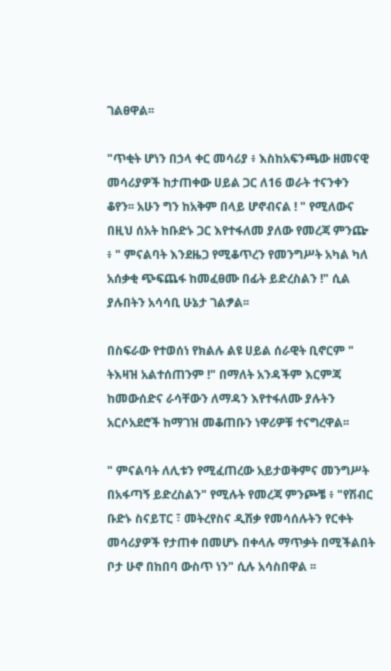ገልፀዋል፡፡

"ጥቂት ሆነን በኃላ ቀር መሳሪያ ፥ እስከአፍንጫው ዘመናዊ መሳሪያዎች ከታጠቀው ሀይል ጋር ለ16 ወራት ተናንቀን ቆየን፡፡ አሁን ግን ከአቅም በላይ ሆኖብናል ! " የሚለውና በዚህ ሰአት ከቡድኑ ጋር እየተፋለመ ያለው የመረጃ ምንጬ ፥ " ምናልባት እንደዜጋ የሚቆጥረን የመንግሥት አካል ካለ አሰቃቂ ጭፍጨፋ ከመፈፀሙ በፊት ይድረስልን !" ሲል ያሉበትን አሳሳቢ ሁኔታ ገልፇል፡፡

በስፍራው የተወሰነ የክልሉ ልዩ ሀይል ሰራዊት ቢኖርም " ትእዛዝ አልተሰጠንም !" በማለት አንዳችም እርምጃ ከመውሰድና ራሳቸውን ለማዳን እየተፋለሙ ያሉትን አርሶአደሮች ከማገዝ መቆጠቡን ነዋሪዎቹ ተናግረዋል፡፡

" ምናልባት ለሊቱን የሚፈጠረው አይታወቅምና መንግሥት በአፋጣኝ ይድረስልን" የሚሉት የመረጃ ምንጮቼ ፥ "የሽብር ቡድኑ ስናይፐር ፣ መትረየስና ዲሽቃ የመሳሰሉትን የርቀት መሳሪያዎች የታጠቀ በመሆኑ በቀላሉ ማጥቃት በሚችልበት ቦታ ሁኖ በከበባ ውስጥ ነን" ሲሉ አሳስበዋል ፡፡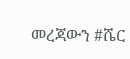መረጃውን #ሼር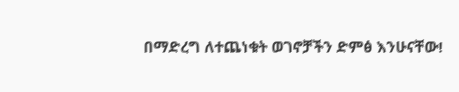በማድረግ ለተጨነቁት ወገኖቻችን ድምፅ እንሁናቸው!